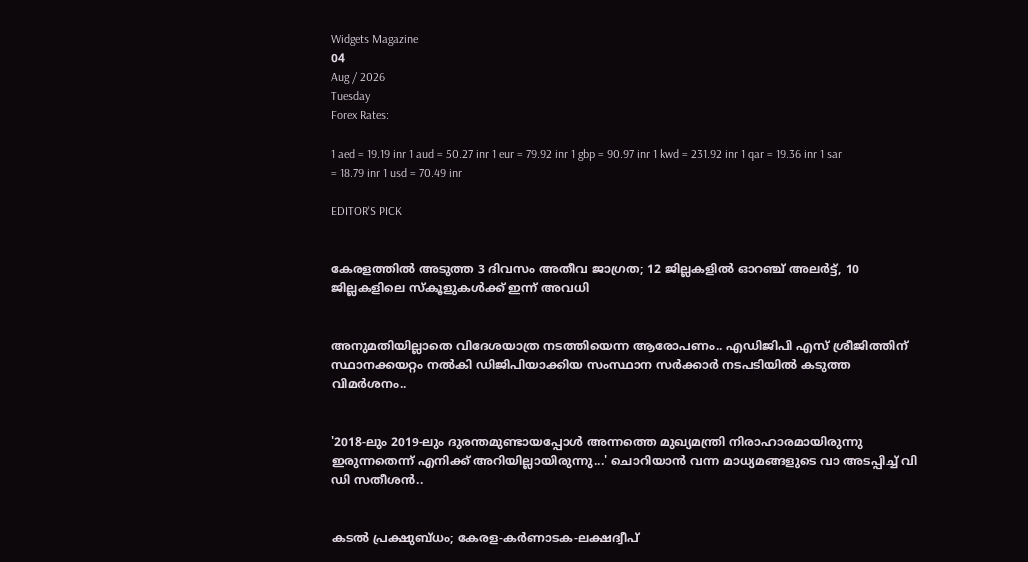Widgets Magazine
04
Aug / 2026
Tuesday
Forex Rates:

1 aed = 19.19 inr 1 aud = 50.27 inr 1 eur = 79.92 inr 1 gbp = 90.97 inr 1 kwd = 231.92 inr 1 qar = 19.36 inr 1 sar = 18.79 inr 1 usd = 70.49 inr

EDITOR'S PICK


കേരളത്തിൽ അടുത്ത 3 ദിവസം അതീവ ജാഗ്രത; 12 ജില്ലകളിൽ ഓറഞ്ച് അലർട്ട്, 10 ജില്ലകളിലെ സ്കൂളുകൾക്ക് ഇന്ന് അവധി


അനുമതിയില്ലാതെ വിദേശയാത്ര നടത്തിയെന്ന ആരോപണം.. എഡിജിപി എസ് ശ്രീജിത്തിന് സ്ഥാനക്കയറ്റം നൽകി ഡിജിപിയാക്കിയ സംസ്ഥാന സർക്കാർ നടപടിയിൽ കടുത്ത വിമർശനം..


'2018-ലും 2019-ലും ദുരന്തമുണ്ടായപ്പോള്‍ അന്നത്തെ മുഖ്യമന്ത്രി നിരാഹാരമായിരുന്നു ഇരുന്നതെന്ന് എനിക്ക് അറിയില്ലായിരുന്നു...' ചൊറിയാൻ വന്ന മാധ്യമങ്ങളുടെ വാ അടപ്പിച്ച് വി ഡി സതീശൻ..


കടൽ പ്രക്ഷുബ്ധം; കേരള-കർണാടക-ലക്ഷദ്വീപ്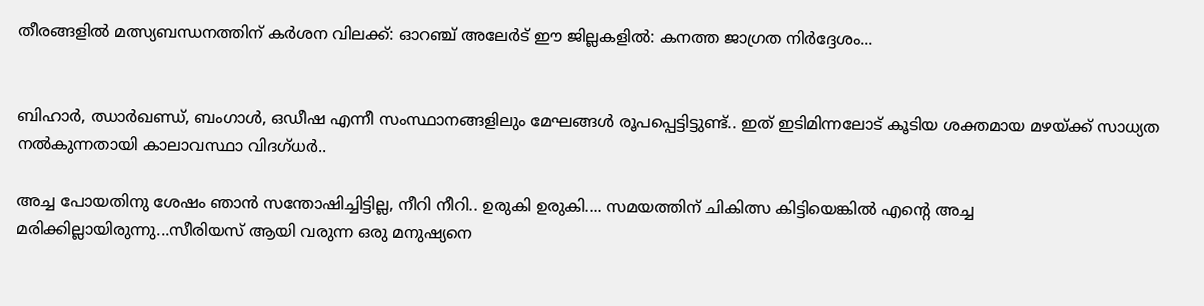തീരങ്ങളിൽ മത്സ്യബന്ധനത്തിന് കർശന വിലക്ക്: ഓറഞ്ച് അലേർട് ഈ ജില്ലകളിൽ: കനത്ത ജാഗ്രത നിർദ്ദേശം...


ബിഹാർ, ഝാർഖണ്ഡ്, ബംഗാൾ, ഒഡീഷ എന്നീ സംസ്ഥാനങ്ങളിലും മേഘങ്ങൾ രൂപപ്പെട്ടിട്ടുണ്ട്.. ഇത് ഇടിമിന്നലോട് കൂടിയ ശക്തമായ മഴയ്ക്ക് സാധ്യത നൽകുന്നതായി കാലാവസ്ഥാ വിദഗ്ധർ..

അച്ച പോയതിനു ശേഷം ഞാൻ സന്തോഷിച്ചിട്ടില്ല, നീറി നീറി.. ഉരുകി ഉരുകി.... സമയത്തിന് ചികിത്സ കിട്ടിയെങ്കിൽ എന്റെ അച്ച മരിക്കില്ലായിരുന്നു...സീരിയസ് ആയി വരുന്ന ഒരു മനുഷ്യനെ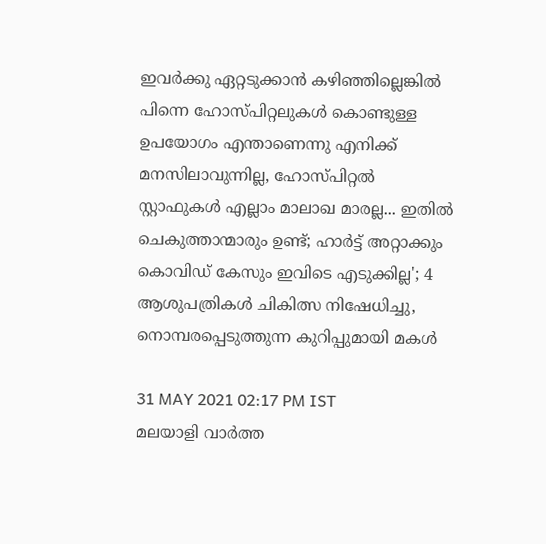ഇവർക്കു ഏറ്റടുക്കാൻ കഴിഞ്ഞില്ലെങ്കിൽ പിന്നെ ഹോസ്പിറ്റലുകൾ കൊണ്ടുള്ള ഉപയോഗം എന്താണെന്നു എനിക്ക് മനസിലാവുന്നില്ല, ഹോസ്പിറ്റൽ സ്റ്റാഫുകൾ എല്ലാം മാലാഖ മാരല്ല... ഇതിൽ ചെകുത്താന്മാരും ഉണ്ട്; ഹാര്‍ട്ട് അറ്റാക്കും കൊവിഡ് കേസും ഇവിടെ എടുക്കില്ല'; 4 ആശുപത്രികള്‍ ചികിത്സ നിഷേധിച്ചു, നൊമ്പരപ്പെടുത്തുന്ന കുറിപ്പുമായി മകൾ

31 MAY 2021 02:17 PM IST
മലയാളി വാര്‍ത്ത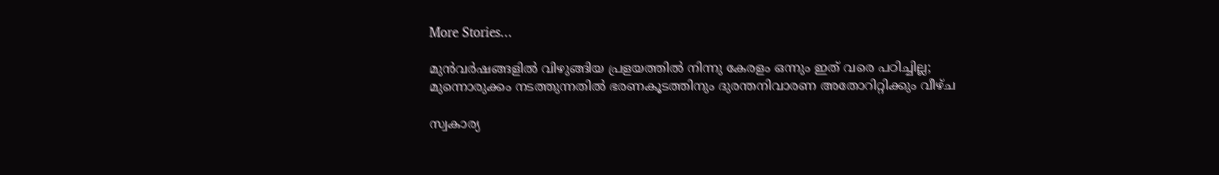More Stories...

മുൻവർഷങ്ങളിൽ വിഴുങ്ങിയ പ്രളയത്തിൽ നിന്നു കേരളം ഒന്നും ഇത് വരെ പഠിച്ചില്ല; മുന്നൊരുക്കം നടത്തുന്നതിൽ ഭരണകൂടത്തിനും ദുരന്തനിവാരണ അതോറിറ്റിക്കും വീഴ്ച

സ്വകാര്യ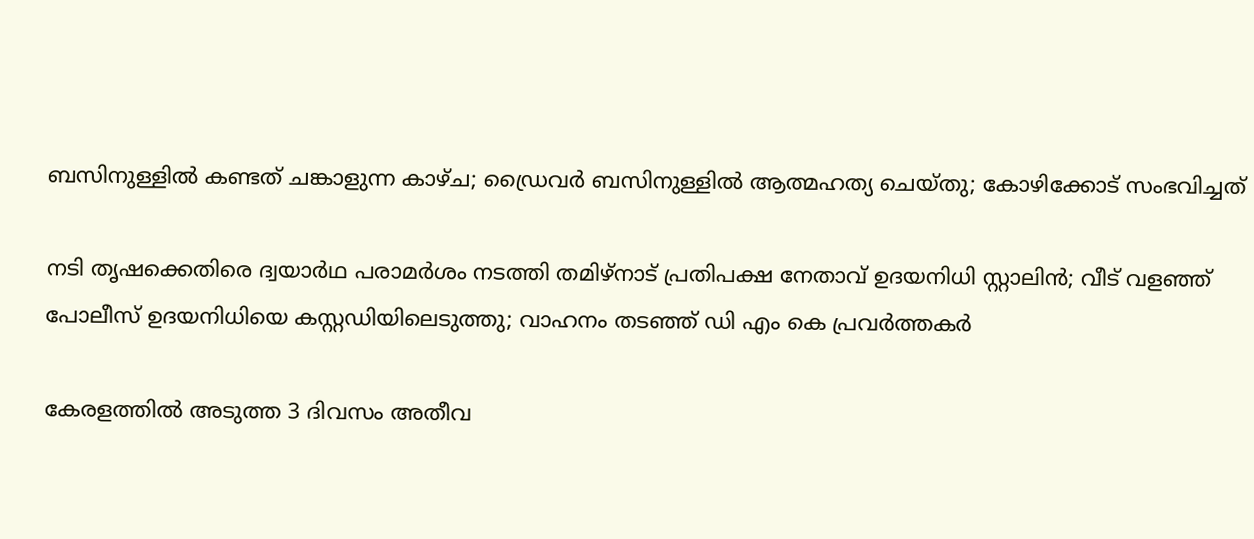ബസിനുള്ളിൽ കണ്ടത് ചങ്കാളുന്ന കാഴ്ച; ഡ്രൈവർ ബസിനുള്ളിൽ ആത്മഹത്യ ചെയ്തു; കോഴിക്കോട് സംഭവിച്ചത്

നടി തൃഷക്കെതിരെ ദ്വയാർഥ പരാമർശം നടത്തി തമിഴ്നാട് പ്രതിപക്ഷ നേതാവ് ഉദയനിധി സ്റ്റാലിൻ; വീട് വളഞ്ഞ് പോലീസ് ഉദയനിധിയെ കസ്റ്റഡിയിലെടുത്തു; വാഹനം തടഞ്ഞ് ഡി എം കെ പ്രവർത്തകർ

കേരളത്തിൽ അടുത്ത 3 ദിവസം അതീവ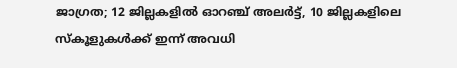ജാഗ്രത; 12 ജില്ലകളിൽ ഓറഞ്ച് അലർട്ട്, 10 ജില്ലകളിലെ സ്കൂളുകൾക്ക് ഇന്ന് അവധി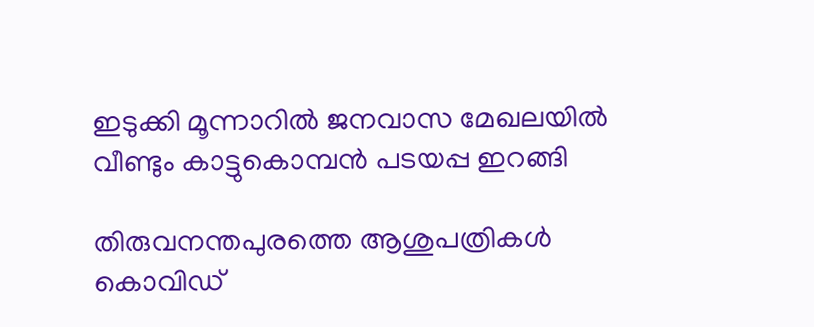ഇടുക്കി മൂന്നാറിൽ ജനവാസ മേഖലയിൽ വീണ്ടും കാട്ടുകൊമ്പൻ പടയപ്പ ഇറങ്ങി

തിരുവനന്തപുരത്തെ ആശുപത്രികള്‍ കൊവിഡ്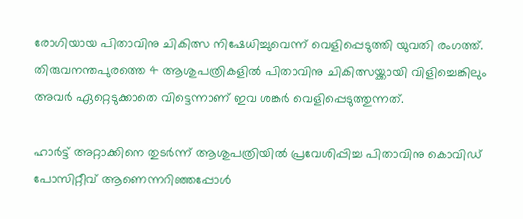രോഗിയായ പിതാവിനു ചികിത്സ നിഷേധിച്ചുവെന്ന് വെളിപ്പെടുത്തി യുവതി രംഗത്ത്. തിരുവനന്തപുരത്തെ 4 ആശുപത്രികളില്‍ പിതാവിനു ചികിത്സയ്ക്കായി വിളിച്ചെങ്കിലും അവർ ഏറ്റെടുക്കാതെ വിട്ടെന്നാണ് ഇവ ശങ്കർ വെളിപ്പെടുത്തുന്നത്.

ഹാര്‍ട്ട് അറ്റാക്കിനെ തുടര്‍ന്ന് ആശുപത്രിയില്‍ പ്രവേശിപ്പിച്ച പിതാവിനു കൊവിഡ് പോസിറ്റീവ് ആണെന്നറിഞ്ഞപ്പോള്‍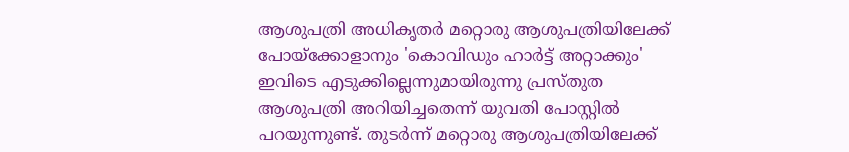ആശുപത്രി അധികൃതര്‍ മറ്റൊരു ആശുപത്രിയിലേക്ക് പോയ്ക്കോളാനും 'കൊവിഡും ഹാര്‍ട്ട് അറ്റാക്കും' ഇവിടെ എടുക്കില്ലെന്നുമായിരുന്നു പ്രസ്തുത ആശുപത്രി അറിയിച്ചതെന്ന് യുവതി പോസ്റ്റില്‍ പറയുന്നുണ്ട്. തുടര്‍ന്ന് മറ്റൊരു ആശുപത്രിയിലേക്ക്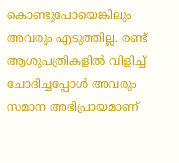കൊണ്ടുപോയെങ്കിലും അവരും എടുത്തില്ല. രണ്ട് ആശുപത്രികളില്‍ വിളിച്ച്‌ ചോദിച്ചപ്പോള്‍ അവരും സമാന അഭിപ്രായമാണ്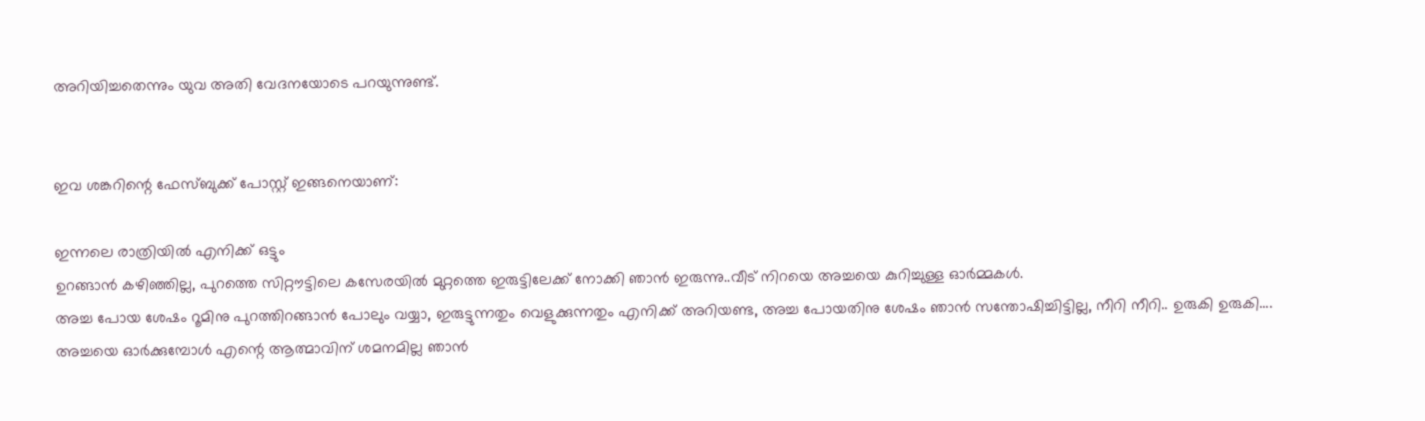അറിയിച്ചതെന്നും യുവ അതി വേദനയോടെ പറയുന്നുണ്ട്.


ഇവ ശങ്കറിന്റെ ഫേസ്ബുക്ക് പോസ്റ്റ് ഇങ്ങനെയാണ്:

ഇന്നലെ രാത്രിയിൽ എനിക്ക് ഒട്ടും
ഉറങ്ങാൻ കഴിഞ്ഞില്ല, പുറത്തെ സിറ്റൗട്ടിലെ കസേരയിൽ മുറ്റത്തെ ഇരുട്ടിലേക്ക് നോക്കി ഞാൻ ഇരുന്നു..വീട് നിറയെ അച്ചയെ കുറിച്ചുള്ള ഓർമ്മകൾ.
അച്ച പോയ ശേഷം റൂമിനു പുറത്തിറങ്ങാൻ പോലും വയ്യാ, ഇരുട്ടുന്നതും വെളുക്കുന്നതും എനിക്ക് അറിയണ്ട, അച്ച പോയതിനു ശേഷം ഞാൻ സന്തോഷിച്ചിട്ടില്ല, നീറി നീറി.. ഉരുകി ഉരുകി....
അച്ചയെ ഓർക്കുമ്പോൾ എന്റെ ആത്മാവിന് ശമനമില്ല ഞാൻ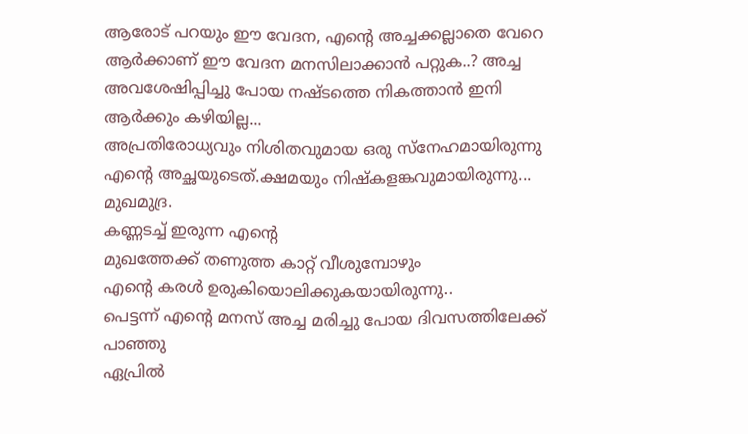ആരോട് പറയും ഈ വേദന, എന്റെ അച്ചക്കല്ലാതെ വേറെ ആർക്കാണ് ഈ വേദന മനസിലാക്കാൻ പറ്റുക..? അച്ച അവശേഷിപ്പിച്ചു പോയ നഷ്ടത്തെ നികത്താൻ ഇനി ആർക്കും കഴിയില്ല...
അപ്രതിരോധ്യവും നിശിതവുമായ ഒരു സ്നേഹമായിരുന്നു എന്റെ അച്ഛയുടെത്.ക്ഷമയും നിഷ്കളങ്കവുമായിരുന്നു... മുഖമുദ്ര.
കണ്ണടച്ച് ഇരുന്ന എന്റെ
മുഖത്തേക്ക് തണുത്ത കാറ്റ് വീശുമ്പോഴും
എന്റെ കരൾ ഉരുകിയൊലിക്കുകയായിരുന്നു..
പെട്ടന്ന് എന്റെ മനസ് അച്ച മരിച്ചു പോയ ദിവസത്തിലേക്ക് പാഞ്ഞു
ഏപ്രിൽ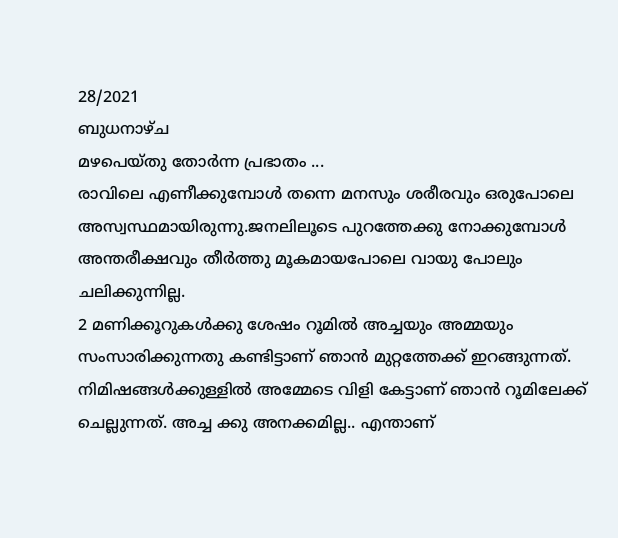28/2021
ബുധനാഴ്ച
മഴപെയ്തു തോർന്ന പ്രഭാതം ...
രാവിലെ എണീക്കുമ്പോൾ തന്നെ മനസും ശരീരവും ഒരുപോലെ അസ്വസ്ഥമായിരുന്നു.ജനലിലൂടെ പുറത്തേക്കു നോക്കുമ്പോൾ അന്തരീക്ഷവും തീർത്തു മൂകമായപോലെ വായു പോലും ചലിക്കുന്നില്ല.
2 മണിക്കൂറുകൾക്കു ശേഷം റൂമിൽ അച്ചയും അമ്മയും സംസാരിക്കുന്നതു കണ്ടിട്ടാണ് ഞാൻ മുറ്റത്തേക്ക് ഇറങ്ങുന്നത്.
നിമിഷങ്ങൾക്കുള്ളിൽ അമ്മേടെ വിളി കേട്ടാണ് ഞാൻ റൂമിലേക്ക് ചെല്ലുന്നത്‌. അച്ച ക്കു അനക്കമില്ല.. എന്താണ്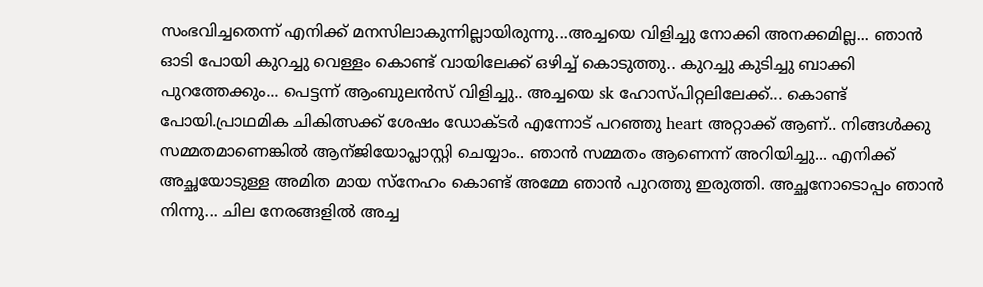സംഭവിച്ചതെന്ന് എനിക്ക് മനസിലാകുന്നില്ലായിരുന്നു...അച്ചയെ വിളിച്ചു നോക്കി അനക്കമില്ല... ഞാൻ ഓടി പോയി കുറച്ചു വെള്ളം കൊണ്ട് വായിലേക്ക് ഒഴിച്ച് കൊടുത്തു.. കുറച്ചു കുടിച്ചു ബാക്കി പുറത്തേക്കും... പെട്ടന്ന് ആംബുലൻസ് വിളിച്ചു.. അച്ചയെ sk ഹോസ്പിറ്റലിലേക്ക്... കൊണ്ട് പോയി.പ്രാഥമിക ചികിത്സക്ക് ശേഷം ഡോക്ടർ എന്നോട് പറഞ്ഞു heart അറ്റാക്ക് ആണ്.. നിങ്ങൾക്കു സമ്മതമാണെങ്കിൽ ആന്ജിയോപ്ലാസ്റ്റി ചെയ്യാം.. ഞാൻ സമ്മതം ആണെന്ന് അറിയിച്ചു... എനിക്ക് അച്ഛയോടുള്ള അമിത മായ സ്നേഹം കൊണ്ട് അമ്മേ ഞാൻ പുറത്തു ഇരുത്തി. അച്ഛനോടൊപ്പം ഞാൻ നിന്നു... ചില നേരങ്ങളിൽ അച്ച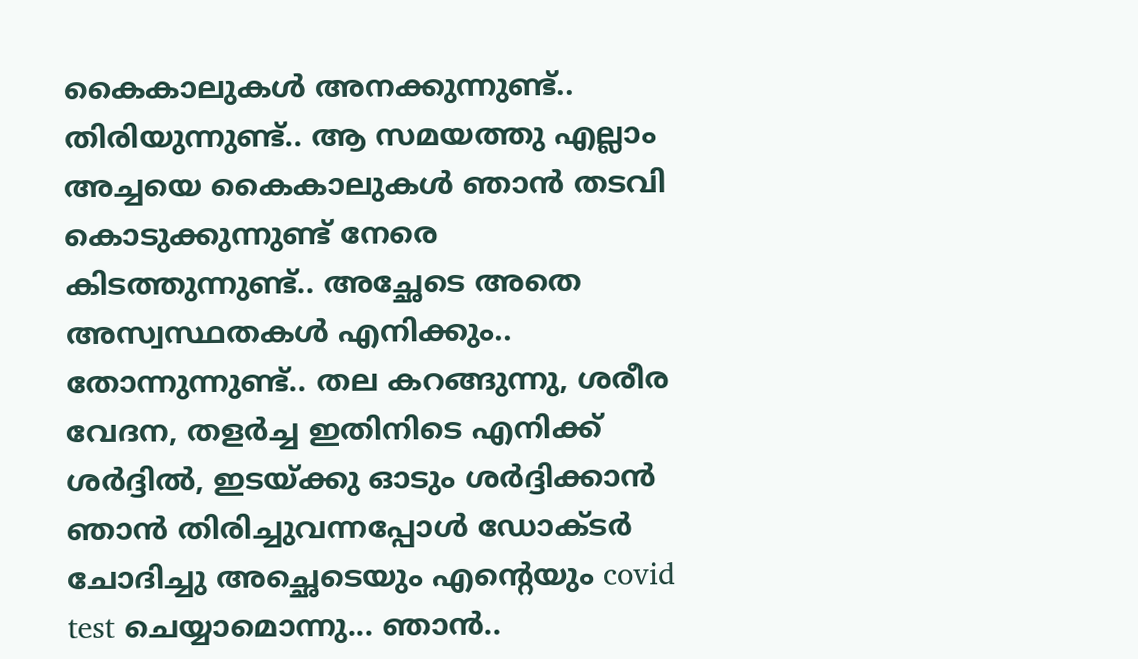കൈകാലുകൾ അനക്കുന്നുണ്ട്.. തിരിയുന്നുണ്ട്.. ആ സമയത്തു എല്ലാം അച്ചയെ കൈകാലുകൾ ഞാൻ തടവി കൊടുക്കുന്നുണ്ട് നേരെ കിടത്തുന്നുണ്ട്.. അച്ഛേടെ അതെ അസ്വസ്ഥതകൾ എനിക്കും.. തോന്നുന്നുണ്ട്.. തല കറങ്ങുന്നു, ശരീര വേദന, തളർച്ച ഇതിനിടെ എനിക്ക് ശർദ്ദിൽ, ഇടയ്ക്കു ഓടും ശർദ്ദിക്കാൻ ഞാൻ തിരിച്ചുവന്നപ്പോൾ ഡോക്ടർ ചോദിച്ചു അച്ഛെടെയും എന്റെയും covid test ചെയ്യാമൊന്നു... ഞാൻ..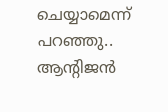ചെയ്യാമെന്ന് പറഞ്ഞു..
ആന്റിജൻ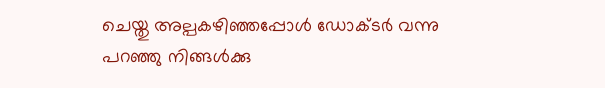ചെയ്തു അല്പകഴിഞ്ഞപ്പോൾ ഡോക്ടർ വന്നു പറഞ്ഞു നിങ്ങൾക്കു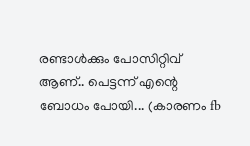രണ്ടാൾക്കും പോസിറ്റിവ് ആണ്.. പെട്ടന്ന് എന്റെ ബോധം പോയി... (കാരണം fb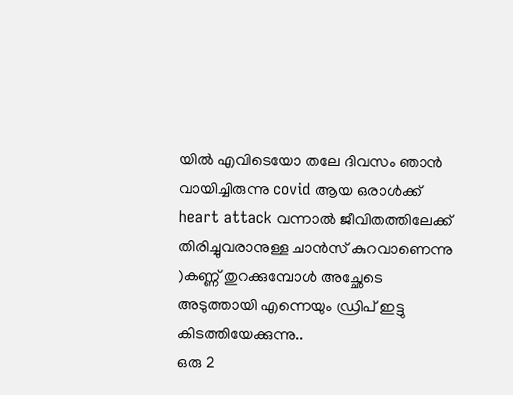യിൽ എവിടെയോ തലേ ദിവസം ഞാൻ വായിച്ചിരുന്നു covid ആയ ഒരാൾക്ക് heart attack വന്നാൽ ജീവിതത്തിലേക്ക് തിരിച്ചുവരാനുള്ള ചാൻസ് കുറവാണെന്നു )കണ്ണ് തുറക്കുമ്പോൾ അച്ഛേടെ അടുത്തായി എന്നെയും ഡ്രിപ് ഇട്ടു കിടത്തിയേക്കുന്നു..
ഒരു 2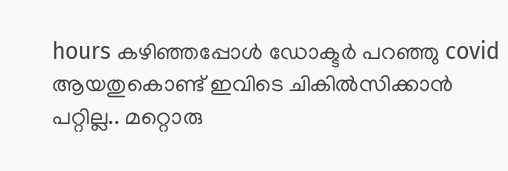hours കഴിഞ്ഞപ്പോൾ ഡോക്ടർ പറഞ്ഞു covid ആയതുകൊണ്ട് ഇവിടെ ചികിൽസിക്കാൻ പറ്റില്ല.. മറ്റൊരു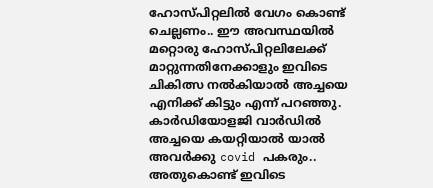ഹോസ്പിറ്റലിൽ വേഗം കൊണ്ട് ചെല്ലണം.. ഈ അവസ്ഥയിൽ മറ്റൊരു ഹോസ്പിറ്റലിലേക്ക് മാറ്റുന്നതിനേക്കാളും ഇവിടെ ചികിത്സ നൽകിയാൽ അച്ചയെ എനിക്ക് കിട്ടും എന്ന് പറഞ്ഞു. കാർഡിയോളജി വാർഡിൽ അച്ചയെ കയറ്റിയാൽ യാൽ അവർക്കു covid പകരും.. അതുകൊണ്ട് ഇവിടെ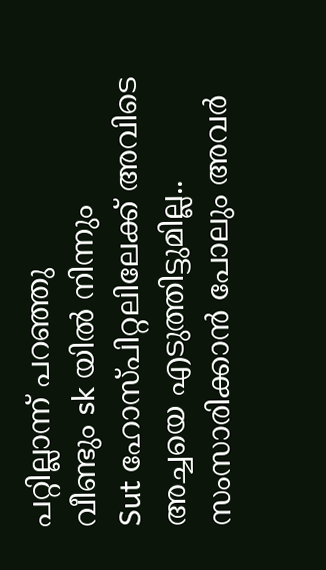പറ്റില്ലാന്ന് പറഞ്ഞു
വീണ്ടും sk യിൽ നിന്നും
Sut ഹോസ്പിറ്റലിലേക്ക് അവിടെ
അച്ചയെ എടുത്തിട്ടുമില്ല.. സംസാരിക്കാൻ പോലും അവർ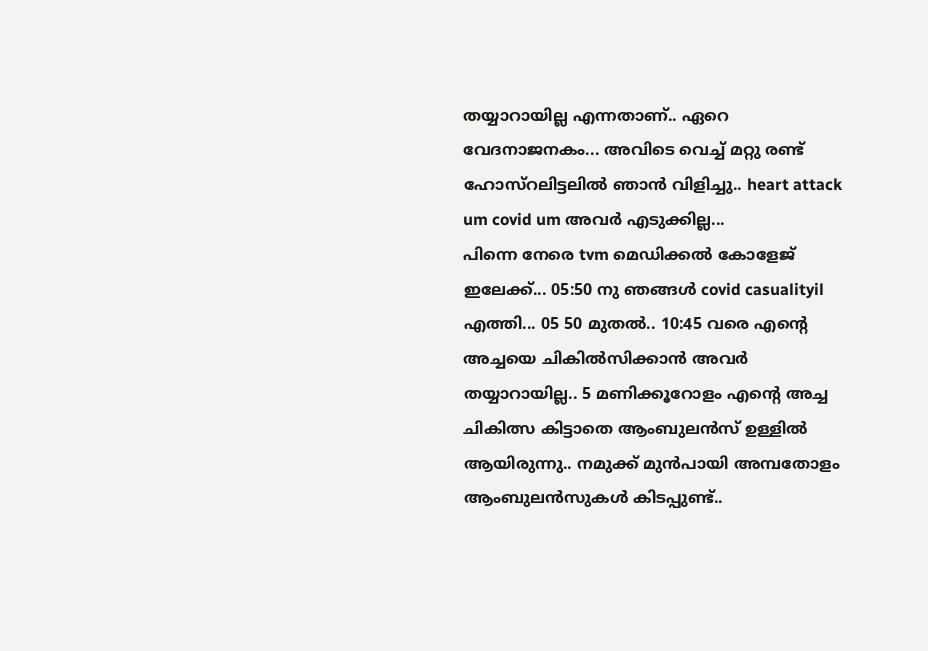തയ്യാറായില്ല എന്നതാണ്.. ഏറെ വേദനാജനകം... അവിടെ വെച്ച് മറ്റു രണ്ട് ഹോസ്റലിട്ടലിൽ ഞാൻ വിളിച്ചു.. heart attack um covid um അവർ എടുക്കില്ല...
പിന്നെ നേരെ tvm മെഡിക്കൽ കോളേജ് ഇലേക്ക്... 05:50 നു ഞങ്ങൾ covid casualityil എത്തി... 05 50 മുതൽ.. 10:45 വരെ എന്റെ അച്ചയെ ചികിൽസിക്കാൻ അവർ തയ്യാറായില്ല.. 5 മണിക്കൂറോളം എന്റെ അച്ച ചികിത്സ കിട്ടാതെ ആംബുലൻസ് ഉള്ളിൽ ആയിരുന്നു.. നമുക്ക് മുൻപായി അമ്പതോളം ആംബുലൻസുകൾ കിടപ്പുണ്ട്..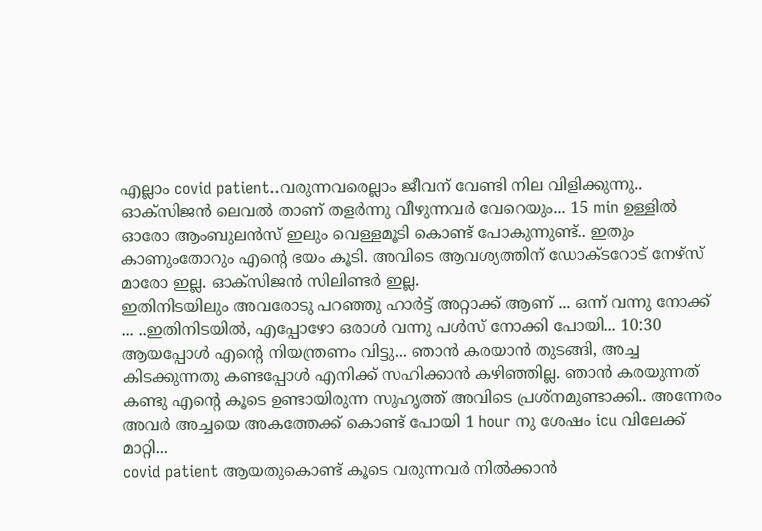എല്ലാം covid patient..വരുന്നവരെല്ലാം ജീവന് വേണ്ടി നില വിളിക്കുന്നു.. ഓക്സിജൻ ലെവൽ താണ് തളർന്നു വീഴുന്നവർ വേറെയും... 15 min ഉള്ളിൽ ഓരോ ആംബുലൻസ് ഇലും വെള്ളമൂടി കൊണ്ട് പോകുന്നുണ്ട്.. ഇതും കാണുംതോറും എന്റെ ഭയം കൂടി. അവിടെ ആവശ്യത്തിന് ഡോക്ടറോട് നേഴ്സ് മാരോ ഇല്ല. ഓക്സിജൻ സിലിണ്ടർ ഇല്ല.
ഇതിനിടയിലും അവരോടു പറഞ്ഞു ഹാർട്ട്‌ അറ്റാക്ക് ആണ് ... ഒന്ന് വന്നു നോക്ക് ... ..ഇതിനിടയിൽ, എപ്പോഴോ ഒരാൾ വന്നു പൾസ് നോക്കി പോയി... 10:30 ആയപ്പോൾ എന്റെ നിയന്ത്രണം വിട്ടു... ഞാൻ കരയാൻ തുടങ്ങി, അച്ച കിടക്കുന്നതു കണ്ടപ്പോൾ എനിക്ക് സഹിക്കാൻ കഴിഞ്ഞില്ല. ഞാൻ കരയുന്നത് കണ്ടു എന്റെ കൂടെ ഉണ്ടായിരുന്ന സുഹൃത്ത്‌ അവിടെ പ്രശ്നമുണ്ടാക്കി.. അന്നേരം അവർ അച്ചയെ അകത്തേക്ക് കൊണ്ട് പോയി 1 hour നു ശേഷം icu വിലേക്ക് മാറ്റി...
covid patient ആയതുകൊണ്ട് കൂടെ വരുന്നവർ നിൽക്കാൻ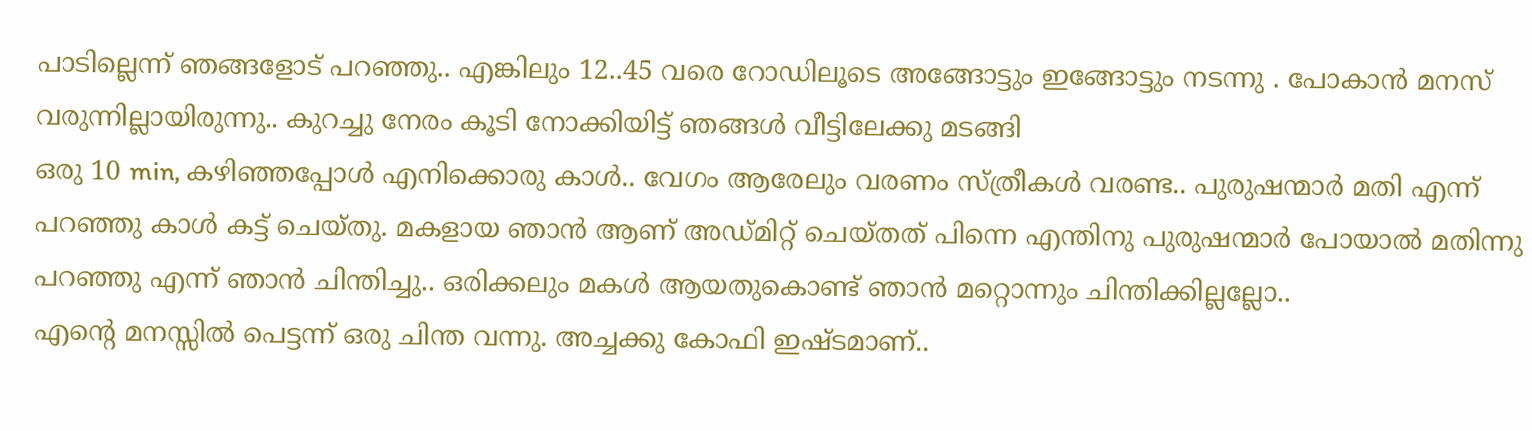പാടില്ലെന്ന് ഞങ്ങളോട് പറഞ്ഞു.. എങ്കിലും 12..45 വരെ റോഡിലൂടെ അങ്ങോട്ടും ഇങ്ങോട്ടും നടന്നു . പോകാൻ മനസ് വരുന്നില്ലായിരുന്നു.. കുറച്ചു നേരം കൂടി നോക്കിയിട്ട് ഞങ്ങൾ വീട്ടിലേക്കു മടങ്ങി
ഒരു 10 min, കഴിഞ്ഞപ്പോൾ എനിക്കൊരു കാൾ.. വേഗം ആരേലും വരണം സ്ത്രീകൾ വരണ്ട.. പുരുഷന്മാർ മതി എന്ന് പറഞ്ഞു കാൾ കട്ട്‌ ചെയ്തു. മകളായ ഞാൻ ആണ് അഡ്മിറ്റ്‌ ചെയ്തത് പിന്നെ എന്തിനു പുരുഷന്മാർ പോയാൽ മതിന്നു പറഞ്ഞു എന്ന് ഞാൻ ചിന്തിച്ചു.. ഒരിക്കലും മകൾ ആയതുകൊണ്ട് ഞാൻ മറ്റൊന്നും ചിന്തിക്കില്ലല്ലോ..
എന്റെ മനസ്സിൽ പെട്ടന്ന് ഒരു ചിന്ത വന്നു. അച്ചക്കു കോഫി ഇഷ്ടമാണ്..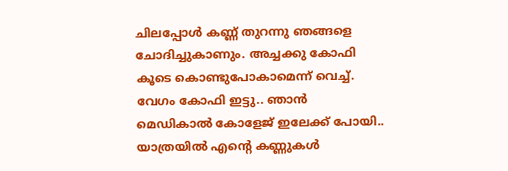ചിലപ്പോൾ കണ്ണ് തുറന്നു ഞങ്ങളെ ചോദിച്ചുകാണും. അച്ചക്കു കോഫി കൂടെ കൊണ്ടുപോകാമെന്ന് വെച്ച്. വേഗം കോഫി ഇട്ടു.. ഞാൻ മെഡികാൽ കോളേജ് ഇലേക്ക് പോയി.. യാത്രയിൽ എന്റെ കണ്ണുകൾ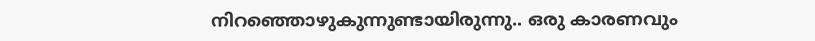നിറഞ്ഞൊഴുകുന്നുണ്ടായിരുന്നു.. ഒരു കാരണവും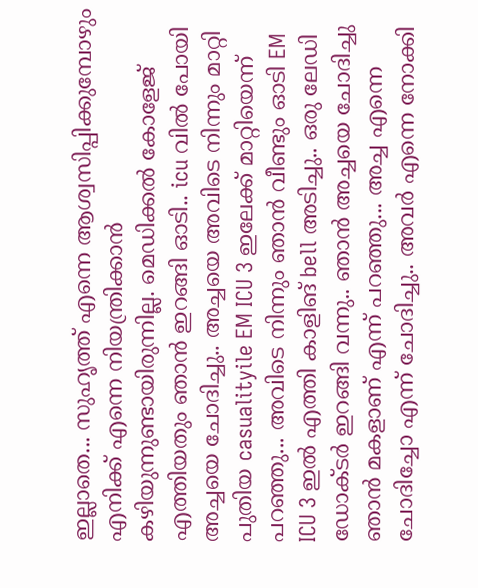ഇല്ലാതെ... സുഹൃത്ത് എന്നെ ആശ്വസിപ്പിക്കുമ്പോഴും എനിക്ക് എന്നെ നിയന്ത്രിക്കാൻ കഴിയുന്നുണ്ടായിരുന്നില്ല. മെഡിക്കൽ കോളേജ് എത്തിയതും ഞാൻ ഇറങ്ങി ഓടി.. icu വിൽ പോയി അച്ചയെ ചോദിച്ചു.. അച്ചയെ അവിടെ നിന്നും മാറ്റി പുതിയ casualityile EM ICU 3 ഇലേക്ക് മാറ്റിയെന്ന് പറഞ്ഞു... അവിടെ നിന്നും ഞാൻ വീണ്ടും ഓടി EM ICU 3 ഇൽ എത്തി കാളിങ് bell അടിച്ചു.. ഒരു ലേഡി ഡോക്ടർ ഇറങ്ങി വന്നു.. ഞാൻ അച്ചയെ ചോദിച്ചു ഞാൻ മകളാണ് എന്ന് പറഞ്ഞു... അച്ച എന്നെ ചോദിച്ചോ എന്ന് ചോദിച്ചു.. അവർ എന്നെ നോക്കി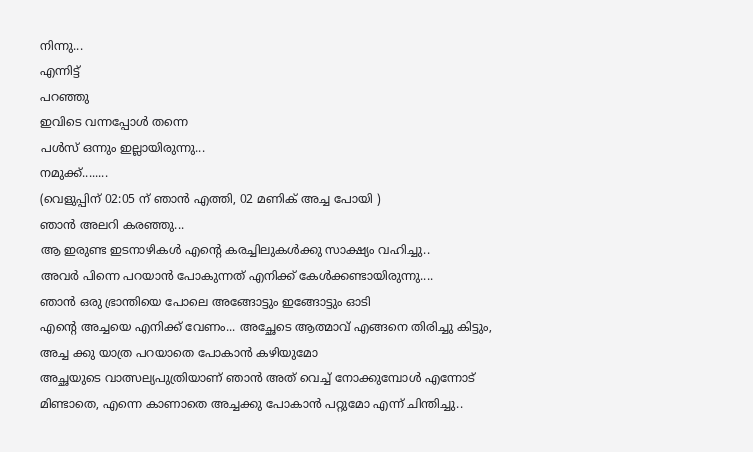നിന്നു...
എന്നിട്ട്
പറഞ്ഞു
ഇവിടെ വന്നപ്പോൾ തന്നെ
പൾസ്‌ ഒന്നും ഇല്ലായിരുന്നു...
നമുക്ക്........
(വെളുപ്പിന് 02:05 ന് ഞാൻ എത്തി, 02 മണിക് അച്ച പോയി )
ഞാൻ അലറി കരഞ്ഞു...
ആ ഇരുണ്ട ഇടനാഴികൾ എന്റെ കരച്ചിലുകൾക്കു സാക്ഷ്യം വഹിച്ചു..
അവർ പിന്നെ പറയാൻ പോകുന്നത് എനിക്ക് കേൾക്കണ്ടായിരുന്നു....
ഞാൻ ഒരു ഭ്രാന്തിയെ പോലെ അങ്ങോട്ടും ഇങ്ങോട്ടും ഓടി
എന്റെ അച്ചയെ എനിക്ക് വേണം... അച്ഛേടെ ആത്മാവ് എങ്ങനെ തിരിച്ചു കിട്ടും,
അച്ച ക്കു യാത്ര പറയാതെ പോകാൻ കഴിയുമോ
അച്ഛയുടെ വാത്സല്യപുത്രിയാണ് ഞാൻ അത് വെച്ച് നോക്കുമ്പോൾ എന്നോട് മിണ്ടാതെ, എന്നെ കാണാതെ അച്ചക്കു പോകാൻ പറ്റുമോ എന്ന് ചിന്തിച്ചു..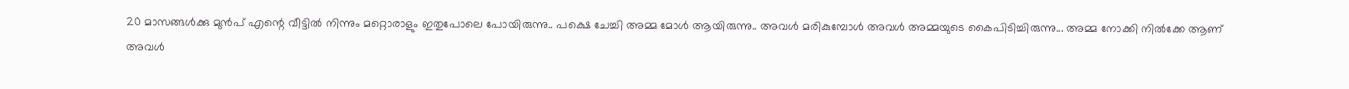20 മാസങ്ങൾക്കു മുൻപ് എന്റെ വീട്ടിൽ നിന്നും മറ്റൊരാളും ഇതുപോലെ പോയിരുന്നു.. പക്ഷെ ചേച്ചി അമ്മ മോൾ ആയിരുന്നു.. അവൾ മരികുമ്പോൾ അവൾ അമ്മയുടെ കൈപിടിച്ചിരുന്നു... അമ്മ നോക്കി നിൽക്കേ ആണ് അവൾ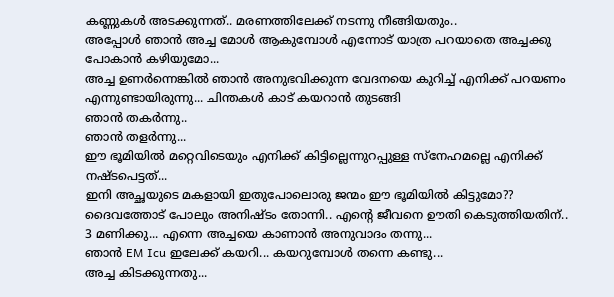കണ്ണുകൾ അടക്കുന്നത്.. മരണത്തിലേക്ക് നടന്നു നീങ്ങിയതും..
അപ്പോൾ ഞാൻ അച്ച മോൾ ആകുമ്പോൾ എന്നോട് യാത്ര പറയാതെ അച്ചക്കു പോകാൻ കഴിയുമോ...
അച്ച ഉണർന്നെങ്കിൽ ഞാൻ അനുഭവിക്കുന്ന വേദനയെ കുറിച്ച് എനിക്ക് പറയണം എന്നുണ്ടായിരുന്നു... ചിന്തകൾ കാട് കയറാൻ തുടങ്ങി
ഞാൻ തകർന്നു..
ഞാൻ തളർന്നു...
ഈ ഭൂമിയിൽ മറ്റെവിടെയും എനിക്ക് കിട്ടില്ലെന്നുറപ്പുള്ള സ്നേഹമല്ലെ എനിക്ക് നഷ്ടപെട്ടത്...
ഇനി അച്ഛയുടെ മകളായി ഇതുപോലൊരു ജന്മം ഈ ഭൂമിയിൽ കിട്ടുമോ??
ദൈവത്തോട് പോലും അനിഷ്ടം തോന്നി.. എന്റെ ജീവനെ ഊതി കെടുത്തിയതിന്..
3 മണിക്കു... എന്നെ അച്ചയെ കാണാൻ അനുവാദം തന്നു...
ഞാൻ EM Icu ഇലേക്ക് കയറി... കയറുമ്പോൾ തന്നെ കണ്ടു...
അച്ച കിടക്കുന്നതു...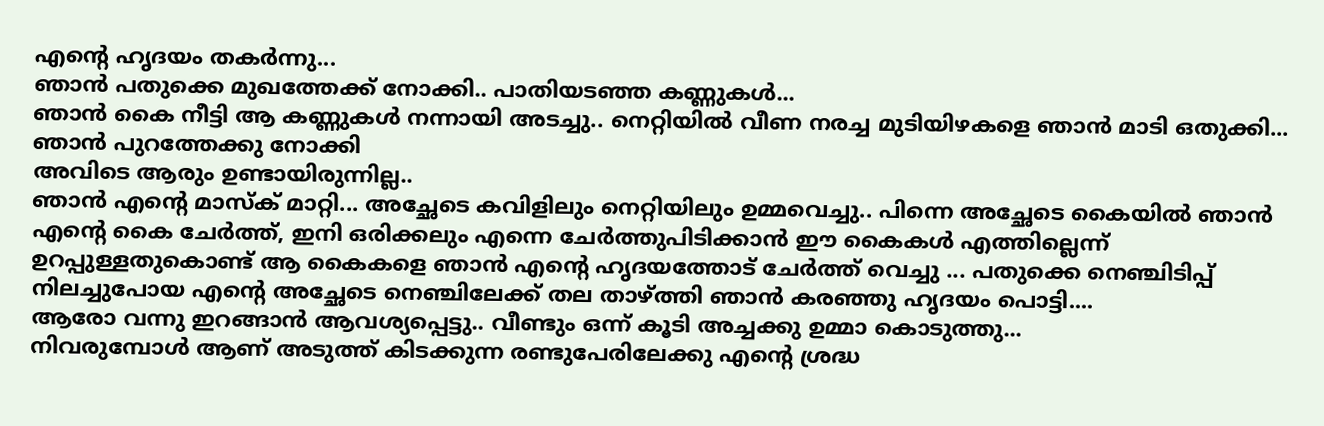എന്റെ ഹൃദയം തകർന്നു...
ഞാൻ പതുക്കെ മുഖത്തേക്ക് നോക്കി.. പാതിയടഞ്ഞ കണ്ണുകൾ...
ഞാൻ കൈ നീട്ടി ആ കണ്ണുകൾ നന്നായി അടച്ചു.. നെറ്റിയിൽ വീണ നരച്ച മുടിയിഴകളെ ഞാൻ മാടി ഒതുക്കി...
ഞാൻ പുറത്തേക്കു നോക്കി
അവിടെ ആരും ഉണ്ടായിരുന്നില്ല..
ഞാൻ എന്റെ മാസ്ക് മാറ്റി... അച്ഛേടെ കവിളിലും നെറ്റിയിലും ഉമ്മവെച്ചു.. പിന്നെ അച്ഛേടെ കൈയിൽ ഞാൻ എന്റെ കൈ ചേർത്ത്, ഇനി ഒരിക്കലും എന്നെ ചേർത്തുപിടിക്കാൻ ഈ കൈകൾ എത്തില്ലെന്ന് ഉറപ്പുള്ളതുകൊണ്ട് ആ കൈകളെ ഞാൻ എന്റെ ഹൃദയത്തോട് ചേർത്ത് വെച്ചു ... പതുക്കെ നെഞ്ചിടിപ്പ് നിലച്ചുപോയ എന്റെ അച്ഛേടെ നെഞ്ചിലേക്ക് തല താഴ്ത്തി ഞാൻ കരഞ്ഞു ഹൃദയം പൊട്ടി....
ആരോ വന്നു ഇറങ്ങാൻ ആവശ്യപ്പെട്ടു.. വീണ്ടും ഒന്ന് കൂടി അച്ചക്കു ഉമ്മാ കൊടുത്തു...
നിവരുമ്പോൾ ആണ് അടുത്ത് കിടക്കുന്ന രണ്ടുപേരിലേക്കു എന്റെ ശ്രദ്ധ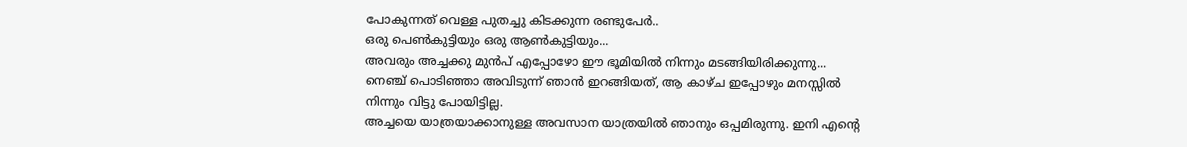പോകുന്നത് വെള്ള പുതച്ചു കിടക്കുന്ന രണ്ടുപേർ..
ഒരു പെൺകുട്ടിയും ഒരു ആൺകുട്ടിയും...
അവരും അച്ചക്കു മുൻപ് എപ്പോഴോ ഈ ഭൂമിയിൽ നിന്നും മടങ്ങിയിരിക്കുന്നു...
നെഞ്ച് പൊടിഞ്ഞാ അവിടുന്ന് ഞാൻ ഇറങ്ങിയത്, ആ കാഴ്ച ഇപ്പോഴും മനസ്സിൽ നിന്നും വിട്ടു പോയിട്ടില്ല.
അച്ചയെ യാത്രയാക്കാനുള്ള അവസാന യാത്രയിൽ ഞാനും ഒപ്പമിരുന്നു. ഇനി എന്റെ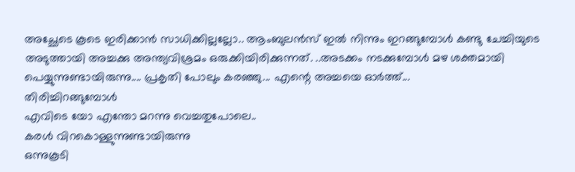അച്ഛേടെ കൂടെ ഇരിക്കാൻ സാധിക്കില്ലല്ലോ.. ആംബുലൻസ് ഇൽ നിന്നും ഇറങ്ങുമ്പോൾ കണ്ടു ചേച്ചിയുടെ അടുത്തായി അച്ചക്കു അന്ത്യവിശ്രമം ഒരുക്കിയിരിക്കുന്നത്. ..അടക്കം നടക്കുമ്പോൾ മഴ ശക്തമായി പെയ്യുന്നുണ്ടായിരുന്നു.... പ്രകൃതി പോലും കരഞ്ഞു... എന്റെ അച്ചയെ ഓർത്ത്...
തിരിച്ചിറങ്ങുമ്പോൾ
എവിടെ യോ എന്തോ മറന്നു വെച്ചതുപോലെ..
കരൾ വിറകൊള്ളുന്നുണ്ടായിരുന്നു
ഒന്നുകൂടി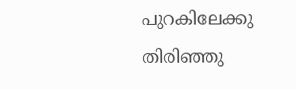പുറകിലേക്കു തിരിഞ്ഞു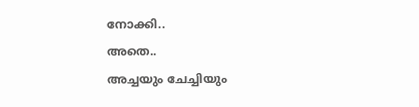നോക്കി..
അതെ..
അച്ചയും ചേച്ചിയും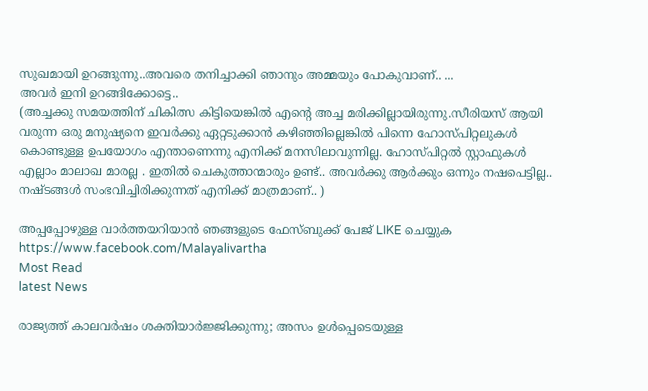സുഖമായി ഉറങ്ങുന്നു..അവരെ തനിച്ചാക്കി ഞാനും അമ്മയും പോകുവാണ്.. ...
അവർ ഇനി ഉറങ്ങിക്കോട്ടെ..
(അച്ചക്കു സമയത്തിന് ചികിത്സ കിട്ടിയെങ്കിൽ എന്റെ അച്ച മരിക്കില്ലായിരുന്നു.സീരിയസ് ആയി വരുന്ന ഒരു മനുഷ്യനെ ഇവർക്കു ഏറ്റടുക്കാൻ കഴിഞ്ഞില്ലെങ്കിൽ പിന്നെ ഹോസ്പിറ്റലുകൾ കൊണ്ടുള്ള ഉപയോഗം എന്താണെന്നു എനിക്ക് മനസിലാവുന്നില്ല. ഹോസ്പിറ്റൽ സ്റ്റാഫുകൾ എല്ലാം മാലാഖ മാരല്ല . ഇതിൽ ചെകുത്താന്മാരും ഉണ്ട്.. അവർക്കു ആർക്കും ഒന്നും നഷപെട്ടില്ല.. നഷ്ടങ്ങൾ സംഭവിച്ചിരിക്കുന്നത് എനിക്ക് മാത്രമാണ്.. )

അപ്പപ്പോഴുള്ള വാര്‍ത്തയറിയാന്‍ ഞങ്ങളുടെ ഫേസ്‌ബുക്ക്‌ പേജ് LIKE ചെയ്യുക
https://www.facebook.com/Malayalivartha
Most Read
latest News

രാജ്യത്ത് കാലവർഷം ശക്തിയാർജ്ജിക്കുന്നു; അസം ഉൾപ്പെടെയുള്ള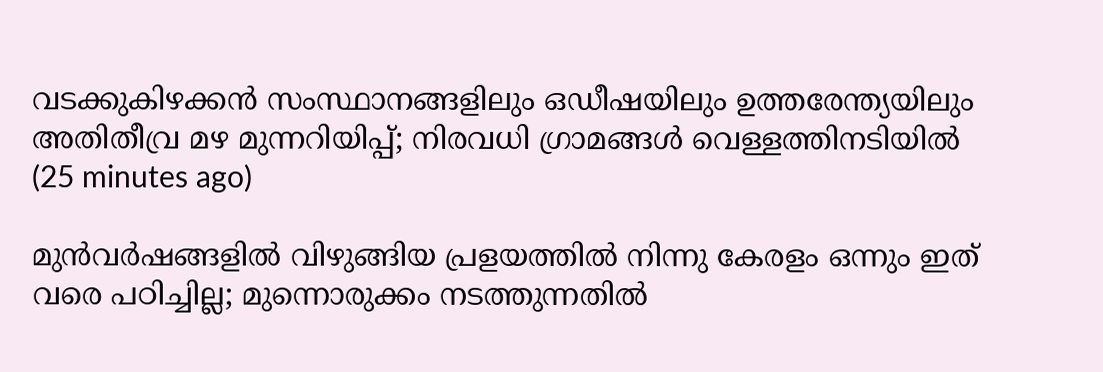വടക്കുകിഴക്കൻ സംസ്ഥാനങ്ങളിലും ഒഡീഷയിലും ഉത്തരേന്ത്യയിലും അതിതീവ്ര മഴ മുന്നറിയിപ്പ്; നിരവധി ഗ്രാമങ്ങൾ വെള്ളത്തിനടിയിൽ  (25 minutes ago)

മുൻവർഷങ്ങളിൽ വിഴുങ്ങിയ പ്രളയത്തിൽ നിന്നു കേരളം ഒന്നും ഇത് വരെ പഠിച്ചില്ല; മുന്നൊരുക്കം നടത്തുന്നതിൽ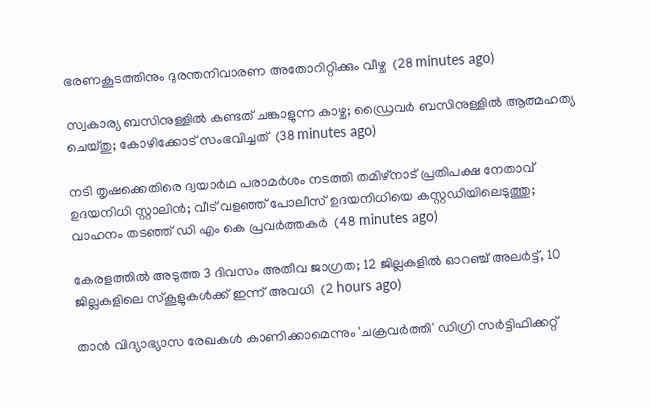ഭരണകൂടത്തിനും ദുരന്തനിവാരണ അതോറിറ്റിക്കും വീഴ്ച  (28 minutes ago)

സ്വകാര്യ ബസിനുള്ളിൽ കണ്ടത് ചങ്കാളുന്ന കാഴ്ച; ഡ്രൈവർ ബസിനുള്ളിൽ ആത്മഹത്യ ചെയ്തു; കോഴിക്കോട് സംഭവിച്ചത്  (38 minutes ago)

നടി തൃഷക്കെതിരെ ദ്വയാർഥ പരാമർശം നടത്തി തമിഴ്നാട് പ്രതിപക്ഷ നേതാവ് ഉദയനിധി സ്റ്റാലിൻ; വീട് വളഞ്ഞ് പോലീസ് ഉദയനിധിയെ കസ്റ്റഡിയിലെടുത്തു; വാഹനം തടഞ്ഞ് ഡി എം കെ പ്രവർത്തകർ  (48 minutes ago)

കേരളത്തിൽ അടുത്ത 3 ദിവസം അതീവ ജാഗ്രത; 12 ജില്ലകളിൽ ഓറഞ്ച് അലർട്ട്, 10 ജില്ലകളിലെ സ്കൂളുകൾക്ക് ഇന്ന് അവധി  (2 hours ago)

താന്‍ വിദ്യാഭ്യാസ രേഖകള്‍ കാണിക്കാമെന്നും 'ചക്രവര്‍ത്തി' ഡിഗ്രി സര്‍ട്ടിഫിക്കറ്റ്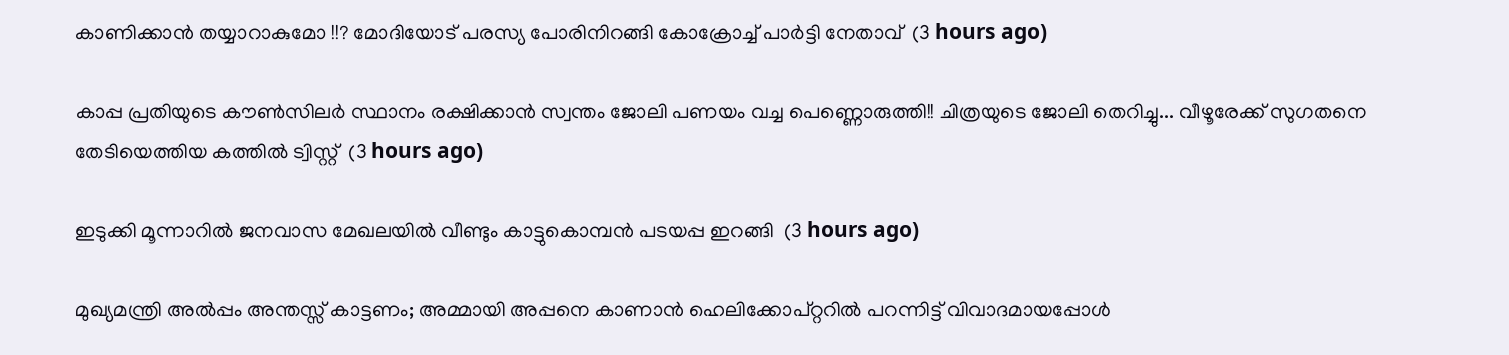കാണിക്കാന്‍ തയ്യാറാകുമോ !!? മോദിയോട് പരസ്യ പോരിനിറങ്ങി കോക്രോച്ച് പാർട്ടി നേതാവ്  (3 hours ago)

കാപ്പ പ്രതിയുടെ കൗൺസിലർ സ്ഥാനം രക്ഷിക്കാൻ സ്വന്തം ജോലി പണയം വച്ച പെണ്ണൊരുത്തി!! ചിത്രയുടെ ജോലി തെറിച്ചു... വീഴൂരേക്ക് സുഗതനെ തേടിയെത്തിയ കത്തിൽ ട്വിസ്റ്റ്  (3 hours ago)

ഇടുക്കി മൂന്നാറിൽ ജനവാസ മേഖലയിൽ വീണ്ടും കാട്ടുകൊമ്പൻ പടയപ്പ ഇറങ്ങി  (3 hours ago)

മുഖ്യമന്ത്രി അൽപ്പം അന്തസ്സ് കാട്ടണം; അമ്മായി അപ്പനെ കാണാൻ ഹെലിക്കോപ്റ്ററിൽ പറന്നിട്ട് വിവാദമായപ്പോൾ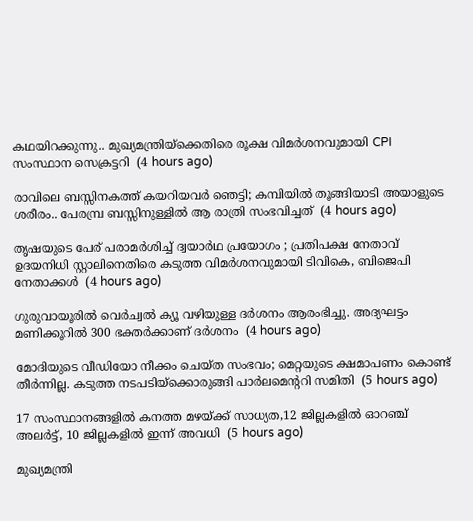കഥയിറക്കുന്നു.. മുഖ്യമന്ത്രിയ്ക്കെതിരെ രൂക്ഷ വിമർശനവുമായി CPI സംസ്ഥാന സെക്രട്ടറി  (4 hours ago)

രാവിലെ ബസ്സിനകത്ത് കയറിയവർ ഞെട്ടി; കമ്പിയിൽ തൂങ്ങിയാടി അയാളുടെ ശരീരം.. പേരമ്പ്ര ബസ്സിനുള്ളിൽ ആ രാത്രി സംഭവിച്ചത്  (4 hours ago)

തൃഷയുടെ പേര് പരാമർശിച്ച് ദ്വയാർഥ പ്രയോഗം ; പ്രതിപക്ഷ നേതാവ് ഉദയനിധി സ്റ്റാലിനെതിരെ കടുത്ത വിമർശനവുമായി ടിവികെ, ബിജെപി നേതാക്കൾ  (4 hours ago)

ഗുരുവായൂരില്‍ വെര്‍ച്വല്‍ ക്യൂ വഴിയുള്ള ദര്‍ശനം ആരംഭിച്ചു. അദ്യഘട്ടം മണിക്കൂറില്‍ 300 ഭക്തര്‍ക്കാണ് ദര്‍ശനം  (4 hours ago)

മോദിയുടെ വീഡിയോ നീക്കം ചെയ്ത സംഭവം; മെറ്റയുടെ ക്ഷമാപണം കൊണ്ട് തീർന്നില്ല. കടുത്ത നടപടിയ്ക്കൊരുങ്ങി പാര്‍ലമെന്ററി സമിതി  (5 hours ago)

17 സംസ്ഥാനങ്ങളിൽ കനത്ത മഴയ്ക്ക് സാധ്യത,12 ജില്ലകളിൽ ഓറഞ്ച് അലർട്ട്, 10 ജില്ലകളിൽ ഇന്ന് അവധി  (5 hours ago)

മുഖ്യമന്ത്രി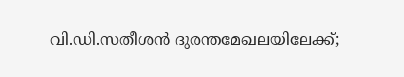വി.ഡി.സതീശൻ ദുരന്തമേഖലയിലേക്ക്;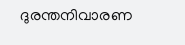ദുരന്തനിവാരണ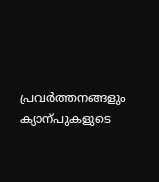പ്രവർത്തനങ്ങളും ക്യാന്പുകളുടെ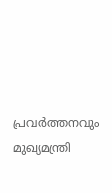പ്രവർത്തനവും മുഖ്യമന്ത്രി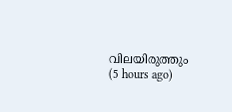വിലയിരുത്തും  (5 hours ago)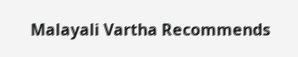Malayali Vartha Recommends